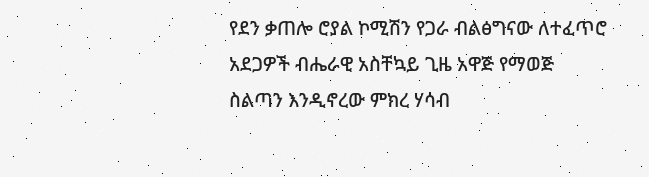የደን ቃጠሎ ሮያል ኮሚሽን የጋራ ብልፅግናው ለተፈጥሮ አደጋዎች ብሔራዊ አስቸኳይ ጊዜ አዋጅ የማወጅ ስልጣን እንዲኖረው ምክረ ሃሳብ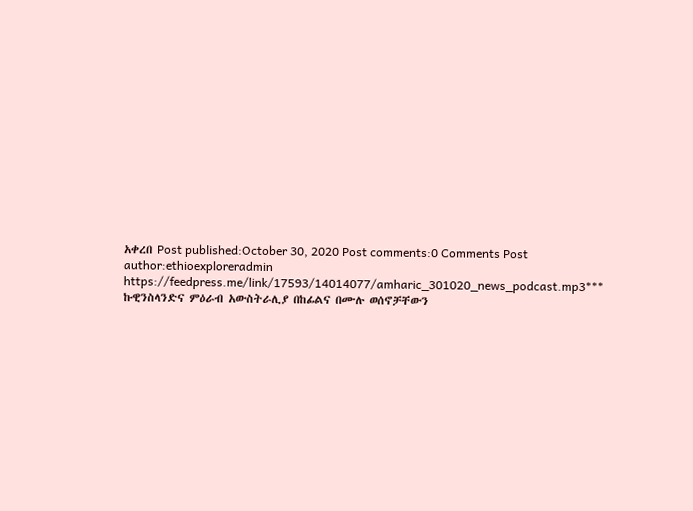አቀረበ Post published:October 30, 2020 Post comments:0 Comments Post author:ethioexploreradmin https://feedpress.me/link/17593/14014077/amharic_301020_news_podcast.mp3*** ኩዊንስላንድና ምዕራብ አውስትራሊያ በከፊልና በሙሉ ወሰኖቻቸውን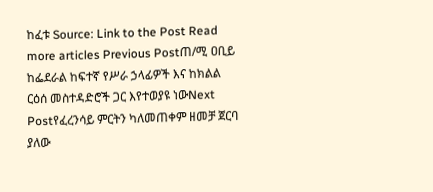ከፈቱ Source: Link to the Post Read more articles Previous Postጠ/ሚ ዐቢይ ከፌደራል ከፍተኛ የሥራ ኃላፊዎች እና ከክልል ርዕሰ መስተዳድሮች ጋር እየተወያዩ ነውNext Postየፈረንሳይ ምርትን ካለመጠቀም ዘመቻ ጀርባ ያለው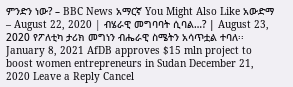ምንድን ነው? – BBC News አማርኛ You Might Also Like አውድማ – August 22, 2020 | ብሄራዊ መግባባት ሲባል…? | August 23, 2020 የፖለቲካ ታሪክ መግነን ብሔራዊ ስሜትን አሳጥቷል ተባለ፡፡ January 8, 2021 AfDB approves $15 mln project to boost women entrepreneurs in Sudan December 21, 2020 Leave a Reply Cancel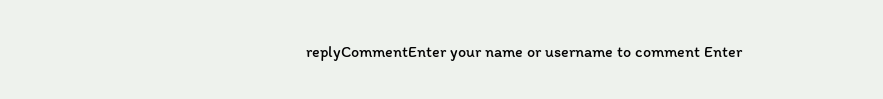replyCommentEnter your name or username to comment Enter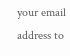your email address to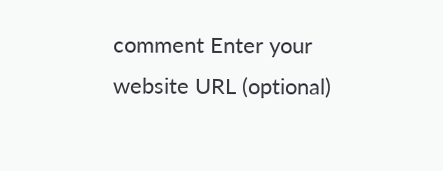comment Enter your website URL (optional)